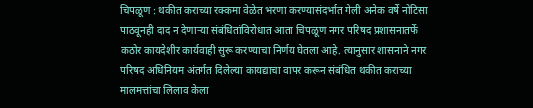चिपळूण : थकीत कराच्या रक्कमा वेळेत भरणा करण्यासंदर्भात गेली अनेक वर्षे नोटिसा पाठवूनही दाद न देणाऱ्या संबंधितांविरोधात आता चिपळूण नगर परिषद प्रशासनातर्फे कठोर कायदेशीर कार्यवाही सुरू करण्याचा निर्णय घेतला आहे. त्यानुसार शासनाने नगर परिषद अधिनियम अंतर्गत दिलेल्या कायद्याचा वापर करून संबंधित थकीत कराच्या मालमत्तांचा लिलाव केला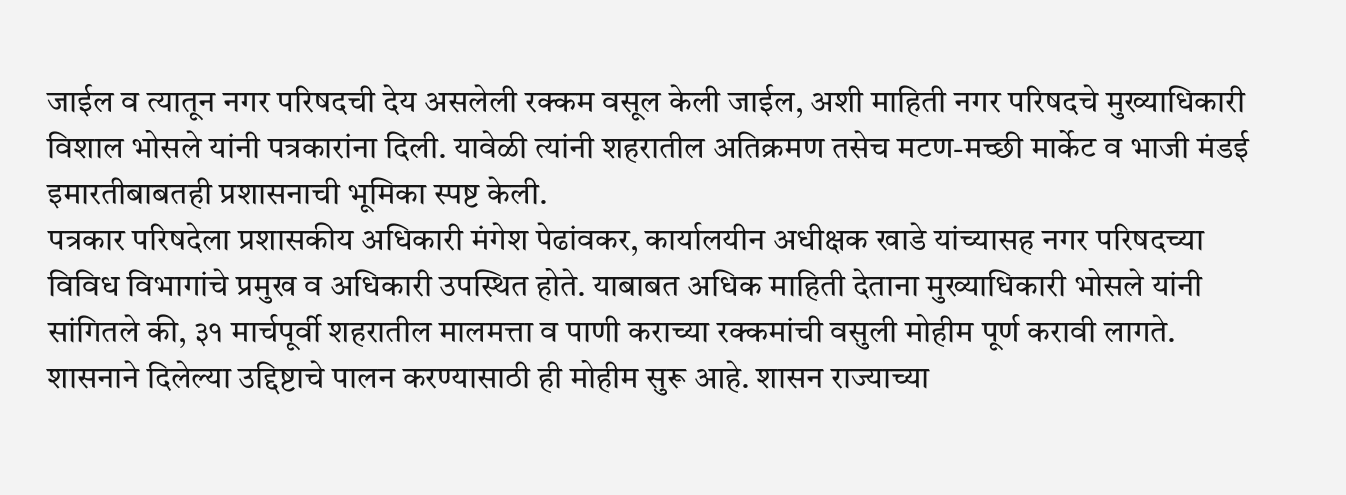जाईल व त्यातून नगर परिषदची देय असलेली रक्कम वसूल केली जाईल, अशी माहिती नगर परिषदचे मुख्याधिकारी विशाल भोसले यांनी पत्रकारांना दिली. यावेळी त्यांनी शहरातील अतिक्रमण तसेच मटण-मच्छी मार्केट व भाजी मंडई इमारतीबाबतही प्रशासनाची भूमिका स्पष्ट केली.
पत्रकार परिषदेला प्रशासकीय अधिकारी मंगेश पेढांवकर, कार्यालयीन अधीक्षक खाडे यांच्यासह नगर परिषदच्या विविध विभागांचे प्रमुख व अधिकारी उपस्थित होते. याबाबत अधिक माहिती देताना मुख्याधिकारी भोसले यांनी सांगितले की, ३१ मार्चपूर्वी शहरातील मालमत्ता व पाणी कराच्या रक्कमांची वसुली मोहीम पूर्ण करावी लागते.
शासनाने दिलेल्या उद्दिष्टाचे पालन करण्यासाठी ही मोहीम सुरू आहे. शासन राज्याच्या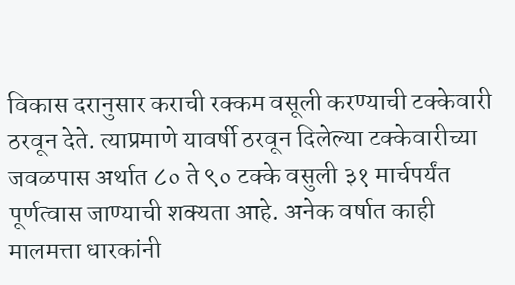विकास दरानुसार कराची रक्कम वसूली करण्याची टक्केवारी ठरवून देते. त्याप्रमाणे यावर्षी ठरवून दिलेल्या टक्केवारीच्या जवळपास अर्थात ८० ते ९० टक्के वसुली ३१ मार्चपर्यंत पूर्णत्वास जाण्याची शक्यता आहे. अनेक वर्षात काही मालमत्ता धारकांनी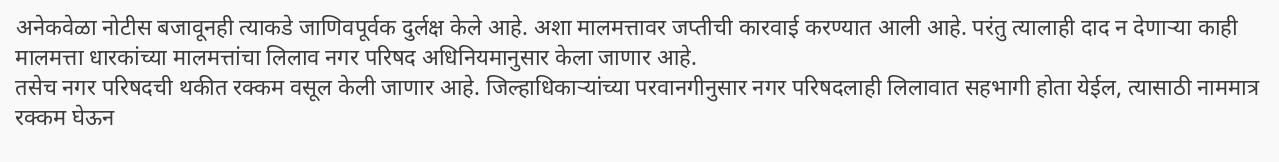अनेकवेळा नोटीस बजावूनही त्याकडे जाणिवपूर्वक दुर्लक्ष केले आहे. अशा मालमत्तावर जप्तीची कारवाई करण्यात आली आहे. परंतु त्यालाही दाद न देणाऱ्या काही मालमत्ता धारकांच्या मालमत्तांचा लिलाव नगर परिषद अधिनियमानुसार केला जाणार आहे.
तसेच नगर परिषदची थकीत रक्कम वसूल केली जाणार आहे. जिल्हाधिकाऱ्यांच्या परवानगीनुसार नगर परिषदलाही लिलावात सहभागी होता येईल, त्यासाठी नाममात्र रक्कम घेऊन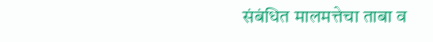संबंधित मालमत्तेचा ताबा व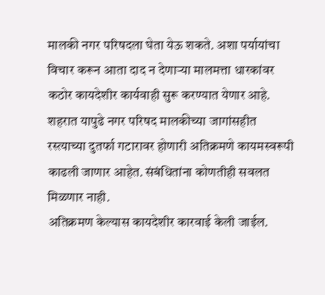मालकी नगर परिषदला घेता येऊ शकते. अशा पर्यायांचा विचार करून आता दाद न देणाऱ्या मालमत्ता धारकांवर कठोर कायदेशीर कार्यवाही सुरू करण्यात येणार आहे.
शहरात यापुढे नगर परिषद मालकीच्या जागांसहीत रस्त्याच्या दुतर्फा गटारावर होणारी अतिक्रमणे कायमस्वरूपी काढली जाणार आहेत. संबंधितांना कोणतीही सवलत मिळणार नाही.
अतिक्रमण केल्यास कायदेशीर कारवाई केली जाईल.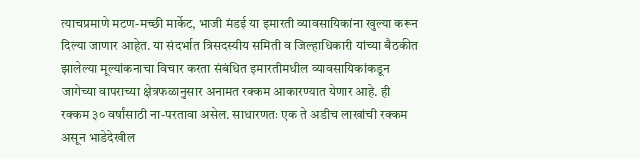त्याचप्रमाणे मटण-मच्छी मार्केट, भाजी मंडई या इमारती व्यावसायिकांना खुल्या करून दिल्या जाणार आहेत. या संदर्भात त्रिसदस्यीय समिती व जिल्हाधिकारी यांच्या बैठकीत झालेल्या मूल्यांकनाचा विचार करता संबंधित इमारतीमधील व्यावसायिकांकडून जागेच्या वापराच्या क्षेत्रफळानुसार अनामत रक्कम आकारण्यात येणार आहे. ही रक्कम ३० वर्षांसाठी ना-परतावा असेल. साधारणतः एक ते अडीच लाखांची रक्कम असून भाडेदेखील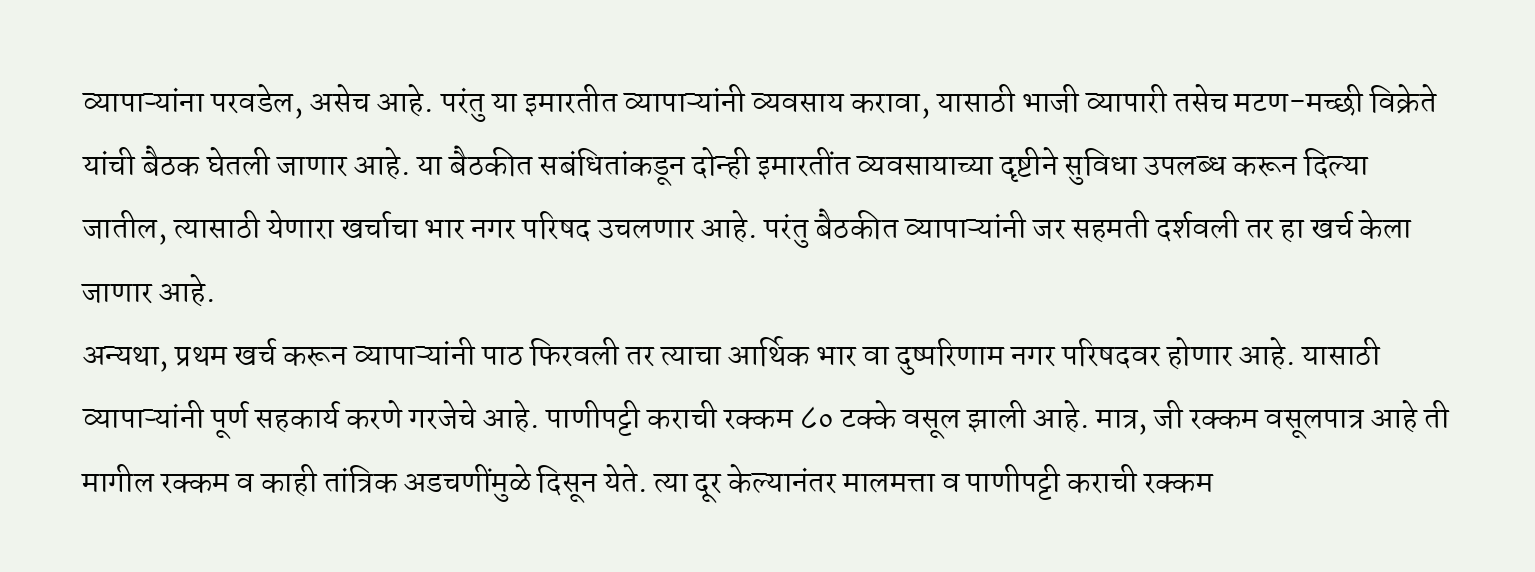व्यापाऱ्यांना परवडेल, असेच आहे. परंतु या इमारतीत व्यापाऱ्यांनी व्यवसाय करावा, यासाठी भाजी व्यापारी तसेच मटण-मच्छी विक्रेते यांची बैठक घेतली जाणार आहे. या बैठकीत सबंधितांकडून दोन्ही इमारतींत व्यवसायाच्या दृष्टीने सुविधा उपलब्ध करून दिल्या जातील, त्यासाठी येणारा खर्चाचा भार नगर परिषद उचलणार आहे. परंतु बैठकीत व्यापाऱ्यांनी जर सहमती दर्शवली तर हा खर्च केला जाणार आहे.
अन्यथा, प्रथम खर्च करून व्यापाऱ्यांनी पाठ फिरवली तर त्याचा आर्थिक भार वा दुष्परिणाम नगर परिषदवर होणार आहे. यासाठी व्यापाऱ्यांनी पूर्ण सहकार्य करणे गरजेचे आहे. पाणीपट्टी कराची रक्कम ८० टक्के वसूल झाली आहे. मात्र, जी रक्कम वसूलपात्र आहे ती मागील रक्कम व काही तांत्रिक अडचणींमुळे दिसून येते. त्या दूर केल्यानंतर मालमत्ता व पाणीपट्टी कराची रक्कम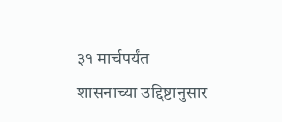३१ मार्चपर्यंत शासनाच्या उद्दिष्टानुसार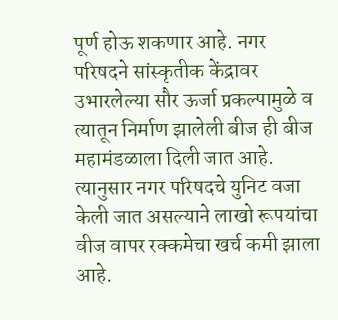पूर्ण होऊ शकणार आहे. नगर परिषदने सांस्कृतीक केंद्रावर उभारलेल्या सौर ऊर्जा प्रकल्पामुळे व त्यातून निर्माण झालेली बीज ही बीज महामंडळाला दिली जात आहे. त्यानुसार नगर परिषदचे युनिट वजा केली जात असल्याने लाखो रूपयांचा वीज वापर रक्कमेचा खर्च कमी झाला आहे.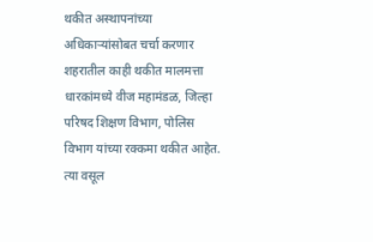थकीत अस्थापनांच्या अधिकाऱ्यांसोबत चर्चा करणार
शहरातील काही थकीत मालमत्ता धारकांमध्ये वीज महामंडळ, जिल्हा परिषद शिक्षण विभाग, पोलिस विभाग यांच्या रक्कमा थकीत आहेत. त्या वसूल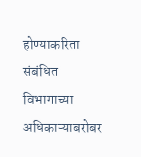होण्याकरिता संबंधित विभागाच्या अधिकाऱ्याबरोबर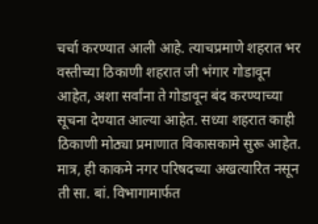चर्चा करण्यात आली आहे. त्याचप्रमाणे शहरात भर वस्तीच्या ठिकाणी शहरात जी भंगार गोडावून आहेत, अशा सर्वांना ते गोडावून बंद करण्याच्या सूचना देण्यात आल्या आहेत. सध्या शहरात काही ठिकाणी मोठ्या प्रमाणात विकासकामे सुरू आहेत. मात्र, ही काकमे नगर परिषदच्या अखत्यारित नसून ती सा. बां. विभागामार्फत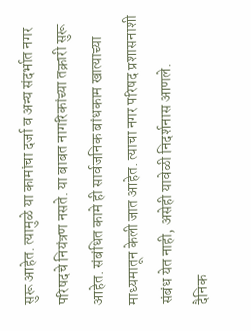सुरू आहेत. त्यामुळे या कामांचा दर्जा व अन्य संदर्भात नगर परिषदचे नियंत्रण नसते. या बाबत नागरिकांच्या तक्रारी सुरू आहेत. संबंधित कामे ही सार्वजनिक बांधकाम खात्याच्या माध्यमातून केली जात आहेत. त्याचा नगर परिषद प्रशासनाशी संबंध येत नाही, असेही यावेळी निदर्शनास आणले.
दैनिक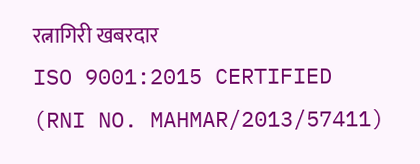रत्नागिरी खबरदार
ISO 9001:2015 CERTIFIED
(RNI NO. MAHMAR/2013/57411)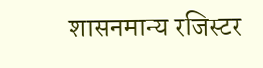शासनमान्य रजिस्टर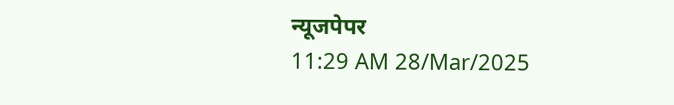न्यूजपेपर
11:29 AM 28/Mar/2025